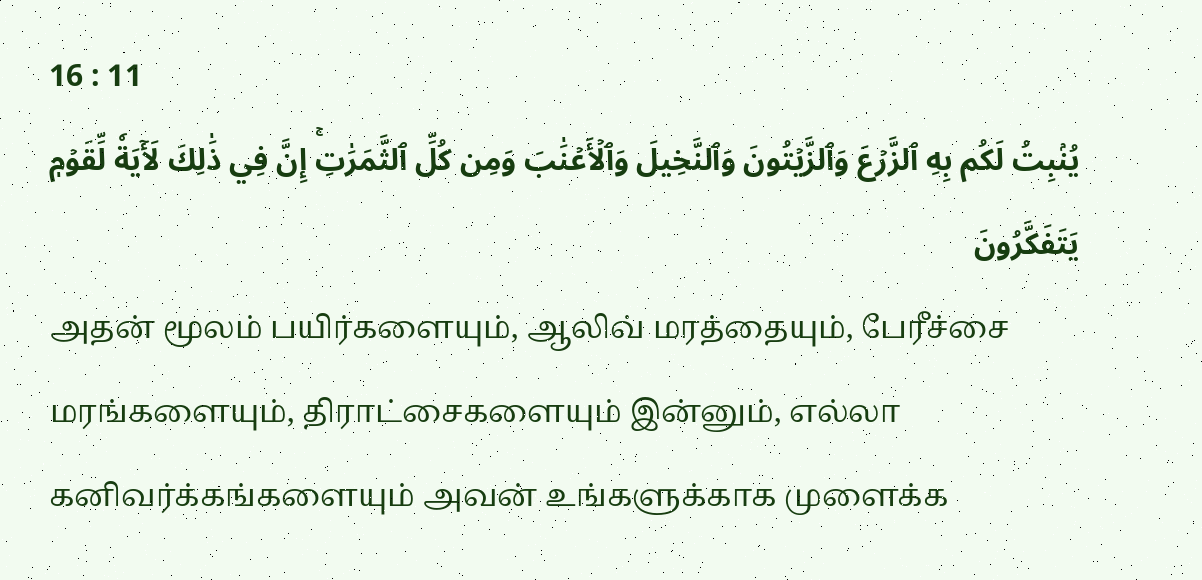16 : 11
يُنۢبِتُ لَكُم بِهِ ٱلزَّرۡعَ وَٱلزَّيۡتُونَ وَٱلنَّخِيلَ وَٱلۡأَعۡنَٰبَ وَمِن كُلِّ ٱلثَّمَرَٰتِۚ إِنَّ فِي ذَٰلِكَ لَأٓيَةٗ لِّقَوۡمٖ يَتَفَكَّرُونَ
அதன் மூலம் பயிர்களையும், ஆலிவ் மரத்தையும், பேரீச்சை மரங்களையும், திராட்சைகளையும் இன்னும், எல்லா கனிவர்க்கங்களையும் அவன் உங்களுக்காக முளைக்க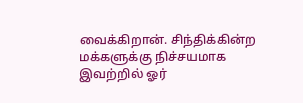வைக்கிறான். சிந்திக்கின்ற மக்களுக்கு நிச்சயமாக இவற்றில் ஓர்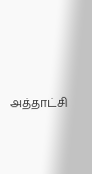அத்தாட்சி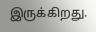இருக்கிறது.